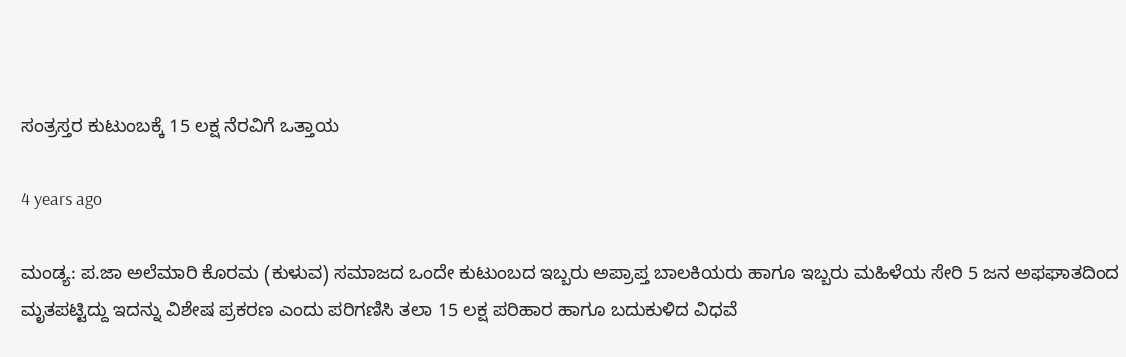ಸಂತ್ರಸ್ತರ ಕುಟುಂಬಕ್ಕೆ 15 ಲಕ್ಷ ನೆರವಿಗೆ ಒತ್ತಾಯ

4 years ago

ಮಂಡ್ಯ: ಪ.ಜಾ ಅಲೆಮಾರಿ ಕೊರಮ (ಕುಳುವ) ಸಮಾಜದ ಒಂದೇ ಕುಟುಂಬದ‌ ಇಬ್ಬರು ಅಪ್ರಾಪ್ತ ಬಾಲಕಿಯರು ಹಾಗೂ ಇಬ್ಬರು ಮಹಿಳೆಯ ಸೇರಿ 5 ಜನ ಅಫಘಾತದಿಂದ ಮೃತಪಟ್ಟಿದ್ದು ಇದನ್ನು ವಿಶೇಷ ಪ್ರಕರಣ ಎಂದು ಪರಿಗಣಿಸಿ ತಲಾ 15 ಲಕ್ಷ ಪರಿಹಾರ ಹಾಗೂ ಬದುಕುಳಿದ ವಿಧವೆ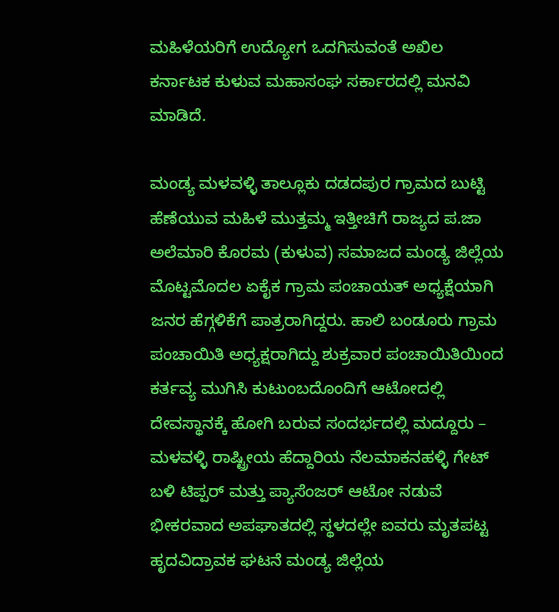ಮಹಿಳೆಯರಿಗೆ ಉದ್ಯೋಗ ಒದಗಿಸುವಂತೆ ಅಖಿಲ ಕರ್ನಾಟಕ ಕುಳುವ ಮಹಾಸಂಘ ಸರ್ಕಾರದಲ್ಲಿ ಮನವಿ ಮಾಡಿದೆ.

ಮಂಡ್ಯ ಮಳವಳ್ಳಿ ತಾಲ್ಲೂಕು ದಡದಪುರ ಗ್ರಾಮದ ಬುಟ್ಟಿ ಹೆಣೆಯುವ ಮಹಿಳೆ ಮುತ್ತಮ್ಮ ಇತ್ತೀಚಿಗೆ ರಾಜ್ಯದ ಪ.ಜಾ ಅಲೆಮಾರಿ ಕೊರಮ (ಕುಳುವ) ಸಮಾಜದ ಮಂಡ್ಯ ಜಿಲ್ಲೆಯ ಮೊಟ್ಟಮೊದಲ ಏಕೈಕ ಗ್ರಾಮ‌ ಪಂಚಾಯತ್ ಅಧ್ಯಕ್ಷೆಯಾಗಿ ಜನರ ಹೆಗ್ಗಳಿಕೆಗೆ ಪಾತ್ರರಾಗಿದ್ದರು. ಹಾಲಿ ಬಂಡೂರು ಗ್ರಾಮ ಪಂಚಾಯಿತಿ ಅಧ್ಯಕ್ಷರಾಗಿದ್ದು ಶುಕ್ರವಾರ ಪಂಚಾಯಿತಿಯಿಂದ ಕರ್ತವ್ಯ ಮುಗಿಸಿ ಕುಟುಂಬದೊಂದಿಗೆ ಆಟೋದಲ್ಲಿ ದೇವಸ್ಥಾನಕ್ಕೆ ಹೋಗಿ ಬರುವ ಸಂದರ್ಭದಲ್ಲಿ ಮದ್ದೂರು – ಮಳವಳ್ಳಿ ರಾಷ್ಟ್ರೀಯ ಹೆದ್ದಾರಿಯ ನೆಲಮಾಕನಹಳ್ಳಿ ಗೇಟ್ ಬಳಿ ಟಿಪ್ಪರ್ ಮತ್ತು ಪ್ಯಾಸೆಂಜರ್ ಆಟೋ ನಡುವೆ ಭೀಕರವಾದ ಅಪಘಾತದಲ್ಲಿ ಸ್ಥಳದಲ್ಲೇ ಐವರು ಮೃತಪಟ್ಟ ಹೃದವಿದ್ರಾವಕ ಘಟನೆ ಮಂಡ್ಯ ಜಿಲ್ಲೆಯ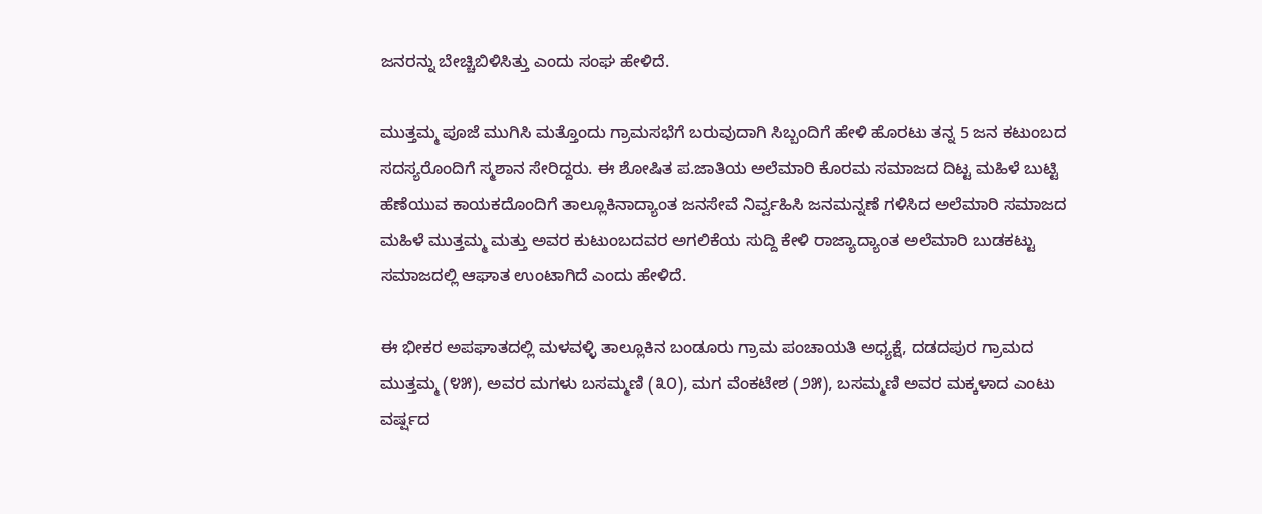ಜನರನ್ನು ಬೇಚ್ಚಿಬಿಳಿಸಿತ್ತು ಎಂದು ಸಂಘ ಹೇಳಿದೆ.

ಮುತ್ತಮ್ಮ ಪೂಜೆ ಮುಗಿಸಿ ಮತ್ತೊಂದು ಗ್ರಾಮಸಭೆಗೆ ಬರುವುದಾಗಿ ಸಿಬ್ಬಂದಿಗೆ ಹೇಳಿ ಹೊರಟು ತನ್ನ 5 ಜನ ಕಟುಂಬದ ಸದಸ್ಯರೊಂದಿಗೆ ಸ್ಮಶಾನ ಸೇರಿದ್ದರು. ಈ ಶೋಷಿತ ಪ.ಜಾತಿಯ ಅಲೆಮಾರಿ ಕೊರಮ ಸಮಾಜದ ದಿಟ್ಟ ಮಹಿಳೆ ಬುಟ್ಟಿ ಹೆಣೆಯುವ ಕಾಯಕದೊಂದಿಗೆ ತಾಲ್ಲೂಕಿನಾದ್ಯಾಂತ ಜನಸೇವೆ ನಿರ್ವ್ವಹಿಸಿ ಜನಮನ್ನಣೆ ಗಳಿಸಿದ ಅಲೆಮಾರಿ ಸಮಾಜದ ಮಹಿಳೆ ಮುತ್ತಮ್ಮ ಮತ್ತು ಅವರ ಕುಟುಂಬದವರ ಅಗಲಿಕೆಯ ಸುದ್ದಿ ಕೇಳಿ ರಾಜ್ಯಾದ್ಯಾಂತ ಅಲೆಮಾರಿ ಬುಡಕಟ್ಟು ಸಮಾಜದಲ್ಲಿ ಆಘಾತ ಉಂಟಾಗಿದೆ ಎಂದು ಹೇಳಿದೆ.

ಈ ಭೀಕರ ಅಪಘಾತದಲ್ಲಿ ಮಳವಳ್ಳಿ ತಾಲ್ಲೂಕಿನ ಬಂಡೂರು ಗ್ರಾಮ ಪಂಚಾಯತಿ ಅಧ್ಯಕ್ಷೆ, ದಡದಪುರ ಗ್ರಾಮದ ಮುತ್ತಮ್ಮ (೪೫), ಅವರ ಮಗಳು ಬಸಮ್ಮಣಿ (೩೦), ಮಗ ವೆಂಕಟೇಶ (೨೫), ಬಸಮ್ಮಣಿ ಅವರ ಮಕ್ಕಳಾದ ಎಂಟು ವರ್ಷ‍್ಷದ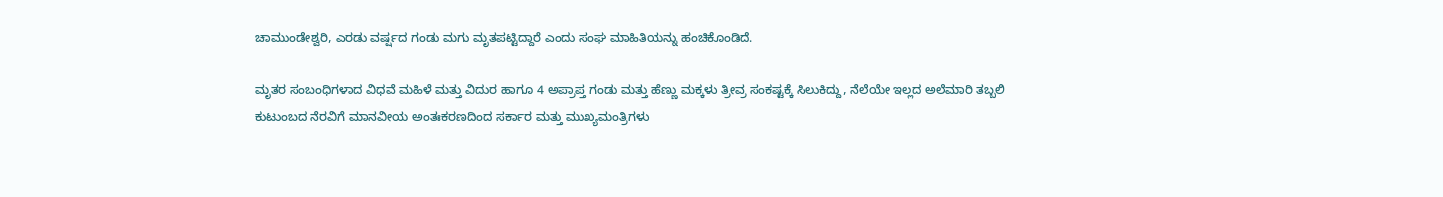ಚಾಮುಂಡೇಶ್ವರಿ, ಎರಡು ವರ್ಷ‍್ಷದ ಗಂಡು ಮಗು ಮೃತಪಟ್ಟಿದ್ದಾರೆ ಎಂದು ಸಂಘ ಮಾಹಿತಿಯನ್ನು ಹಂಚಿಕೊಂಡಿದೆ.

ಮೃತರ ಸಂಬಂಧಿಗಳಾದ ವಿಧವೆ ಮಹಿಳೆ ಮತ್ತು ವಿದುರ ಹಾಗೂ 4 ಅಪ್ರಾಪ್ತ ಗಂಡು ಮತ್ತು ಹೆಣ್ಣು ಮಕ್ಕಳು ತ್ರೀವ್ರ ಸಂಕಷ್ಟಕ್ಕೆ ಸಿಲುಕಿದ್ದು, ನೆಲೆಯೇ ಇಲ್ಲದ ಅಲೆಮಾರಿ ತಬ್ಬಲಿ ಕುಟುಂಬದ ನೆರವಿಗೆ ಮಾನವೀಯ ಅಂತಃಕರಣದಿಂದ ಸರ್ಕಾರ ಮತ್ತು ಮುಖ್ಯಮಂತ್ರಿಗಳು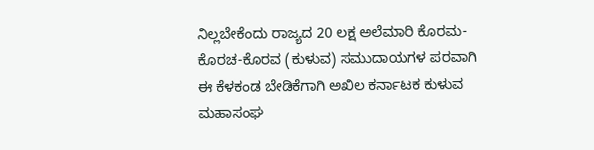ನಿಲ್ಲಬೇಕೆಂದು ರಾಜ್ಯದ 20 ಲಕ್ಷ ಅಲೆಮಾರಿ ಕೊರಮ-ಕೊರಚ-ಕೊರವ (ಕುಳುವ) ಸಮುದಾಯಗಳ ಪರವಾಗಿ ಈ ಕೆಳಕಂಡ ಬೇಡಿಕೆಗಾಗಿ ಅಖಿಲ ಕರ್ನಾಟಕ ಕುಳುವ ಮಹಾಸಂಘ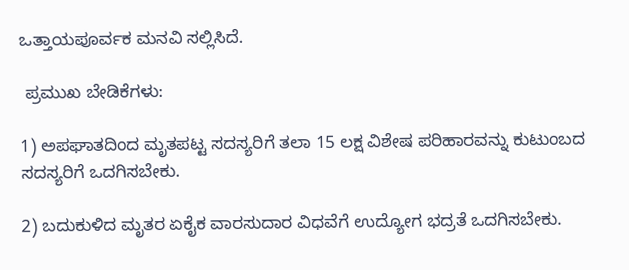ಒತ್ತಾಯಪೂರ್ವಕ ಮನವಿ ಸಲ್ಲಿಸಿದೆ.

 ಪ್ರಮುಖ ಬೇಡಿಕೆಗಳು:

1) ಅಪಘಾತದಿಂದ ಮೃತಪಟ್ಟ ಸದಸ್ಯರಿಗೆ ತಲಾ 15 ಲಕ್ಷ ವಿಶೇಷ ಪರಿಹಾರವನ್ನು ಕುಟುಂಬದ ಸದಸ್ಯರಿಗೆ ಒದಗಿಸಬೇಕು.

2) ಬದುಕುಳಿದ ಮೃತರ ಏಕೈಕ ವಾರಸುದಾರ ವಿಧವೆಗೆ ಉದ್ಯೋಗ ಭದ್ರತೆ ಒದಗಿಸಬೇಕು.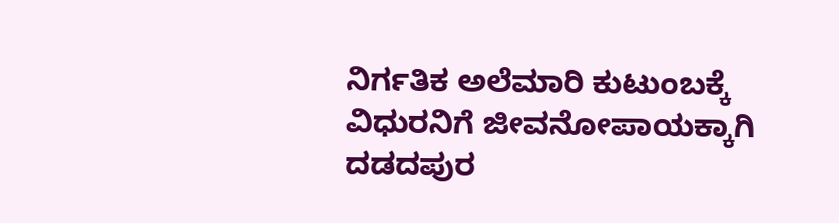ನಿರ್ಗತಿಕ ಅಲೆಮಾರಿ ಕುಟುಂಬಕ್ಕೆ ವಿಧುರನಿಗೆ ಜೀವನೋಪಾಯಕ್ಕಾಗಿ ದಡದಪುರ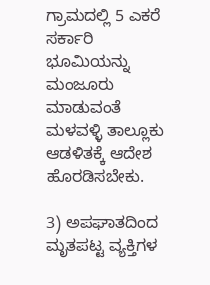ಗ್ರಾಮದಲ್ಲಿ 5 ಎಕರೆ ಸರ್ಕಾರಿ ಭೂಮಿಯನ್ನು ಮಂಜೂರು ಮಾಡುವಂತೆ ಮಳವಳ್ಳಿ ತಾಲ್ಲೂಕು ಆಡಳಿತಕ್ಕೆ ಆದೇಶ ಹೊರಡಿಸಬೇಕು.

3) ಅಪಘಾತದಿಂದ ಮೃತಪಟ್ಟ ವ್ಯಕ್ತಿಗಳ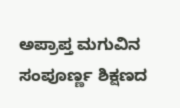ಅಪ್ರಾಪ್ತ ಮಗುವಿನ ಸಂಪೂರ್ಣ‍್ಣ ಶಿಕ್ಷಣದ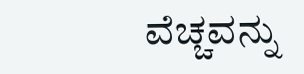ವೆಚ್ಚವನ್ನು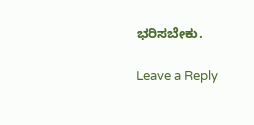ಭರಿಸಬೇಕು.

Leave a Reply